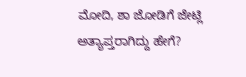ಮೋದಿ, ಶಾ ಜೋಡಿಗೆ ಜೇಟ್ಲಿ ಅತ್ಯಾಪ್ತರಾಗಿದ್ದು ಹೇಗೆ?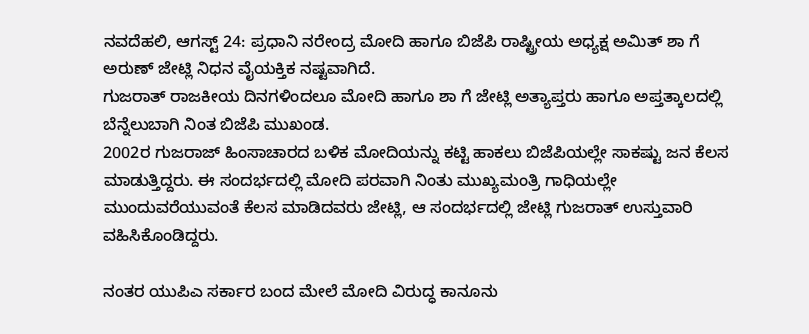ನವದೆಹಲಿ, ಆಗಸ್ಟ್ 24: ಪ್ರಧಾನಿ ನರೇಂದ್ರ ಮೋದಿ ಹಾಗೂ ಬಿಜೆಪಿ ರಾಷ್ಟ್ರೀಯ ಅಧ್ಯಕ್ಷ ಅಮಿತ್ ಶಾ ಗೆ ಅರುಣ್ ಜೇಟ್ಲಿ ನಿಧನ ವೈಯಕ್ತಿಕ ನಷ್ಟವಾಗಿದೆ.
ಗುಜರಾತ್ ರಾಜಕೀಯ ದಿನಗಳಿಂದಲೂ ಮೋದಿ ಹಾಗೂ ಶಾ ಗೆ ಜೇಟ್ಲಿ ಅತ್ಯಾಪ್ತರು ಹಾಗೂ ಅಪ್ತತ್ಕಾಲದಲ್ಲಿ ಬೆನ್ನೆಲುಬಾಗಿ ನಿಂತ ಬಿಜೆಪಿ ಮುಖಂಡ.
2002ರ ಗುಜರಾಜ್ ಹಿಂಸಾಚಾರದ ಬಳಿಕ ಮೋದಿಯನ್ನು ಕಟ್ಟಿ ಹಾಕಲು ಬಿಜೆಪಿಯಲ್ಲೇ ಸಾಕಷ್ಟು ಜನ ಕೆಲಸ ಮಾಡುತ್ತಿದ್ದರು. ಈ ಸಂದರ್ಭದಲ್ಲಿ ಮೋದಿ ಪರವಾಗಿ ನಿಂತು ಮುಖ್ಯಮಂತ್ರಿ ಗಾಧಿಯಲ್ಲೇ ಮುಂದುವರೆಯುವಂತೆ ಕೆಲಸ ಮಾಡಿದವರು ಜೇಟ್ಲಿ, ಆ ಸಂದರ್ಭದಲ್ಲಿ ಜೇಟ್ಲಿ ಗುಜರಾತ್ ಉಸ್ತುವಾರಿ ವಹಿಸಿಕೊಂಡಿದ್ದರು.

ನಂತರ ಯುಪಿಎ ಸರ್ಕಾರ ಬಂದ ಮೇಲೆ ಮೋದಿ ವಿರುದ್ಧ ಕಾನೂನು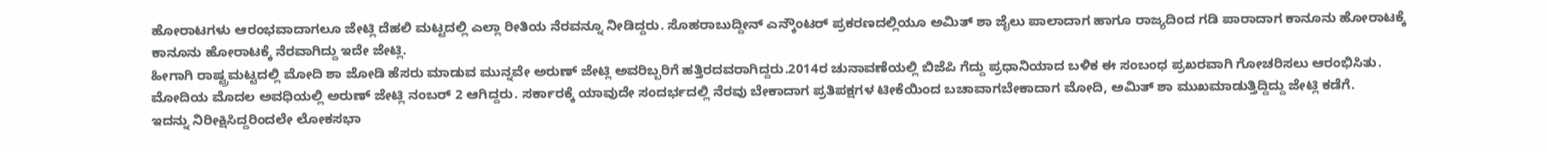ಹೋರಾಟಗಳು ಆರಂಭವಾದಾಗಲೂ ಜೇಟ್ಲಿ ದೆಹಲಿ ಮಟ್ಟದಲ್ಲಿ ಎಲ್ಲಾ ರೀತಿಯ ನೆರವನ್ನೂ ನೀಡಿದ್ದರು. ಸೊಹರಾಬುದ್ದೀನ್ ಎನ್ಕೌಂಟರ್ ಪ್ರಕರಣದಲ್ಲಿಯೂ ಅಮಿತ್ ಶಾ ಜೈಲು ಪಾಲಾದಾಗ ಹಾಗೂ ರಾಜ್ಯದಿಂದ ಗಡಿ ಪಾರಾದಾಗ ಕಾನೂನು ಹೋರಾಟಕ್ಕೆ ಕಾನೂನು ಹೋರಾಟಕ್ಕೆ ನೆರವಾಗಿದ್ದು ಇದೇ ಜೇಟ್ಲಿ.
ಹೀಗಾಗಿ ರಾಷ್ಟ್ರಮಟ್ಟದಲ್ಲಿ ಮೋದಿ ಶಾ ಜೋಡಿ ಹೆಸರು ಮಾಡುವ ಮುನ್ನವೇ ಅರುಣ್ ಜೇಟ್ಲಿ ಅವರಿಬ್ಬರಿಗೆ ಹತ್ತಿರದವರಾಗಿದ್ದರು.2014ರ ಚುನಾವಣೆಯಲ್ಲಿ ಬಿಜೆಪಿ ಗೆದ್ದು ಪ್ರಧಾನಿಯಾದ ಬಳಿಕ ಈ ಸಂಬಂಧ ಪ್ರಖರವಾಗಿ ಗೋಚರಿಸಲು ಆರಂಭಿಸಿತು. ಮೋದಿಯ ಮೊದಲ ಅವಧಿಯಲ್ಲಿ ಅರುಣ್ ಜೇಟ್ಲಿ ನಂಬರ್ 2 ಆಗಿದ್ದರು. ಸರ್ಕಾರಕ್ಕೆ ಯಾವುದೇ ಸಂದರ್ಭದಲ್ಲಿ ನೆರವು ಬೇಕಾದಾಗ ಪ್ರತಿಪಕ್ಷಗಳ ಟೀಕೆಯಿಂದ ಬಚಾವಾಗಬೇಕಾದಾಗ ಮೋದಿ, ಅಮಿತ್ ಶಾ ಮುಖಮಾಡುತ್ತಿದ್ದಿದ್ದು ಜೇಟ್ಲಿ ಕಡೆಗೆ.
ಇದನ್ನು ನಿರೀಕ್ಷಿಸಿದ್ದರಿಂದಲೇ ಲೋಕಸಭಾ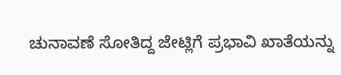ಚುನಾವಣೆ ಸೋತಿದ್ದ ಜೇಟ್ಲಿಗೆ ಪ್ರಭಾವಿ ಖಾತೆಯನ್ನು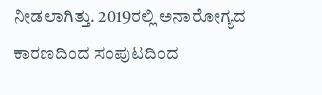ನೀಡಲಾಗಿತ್ತು. 2019ರಲ್ಲಿ ಅನಾರೋಗ್ಯದ ಕಾರಣದಿಂದ ಸಂಪುಟದಿಂದ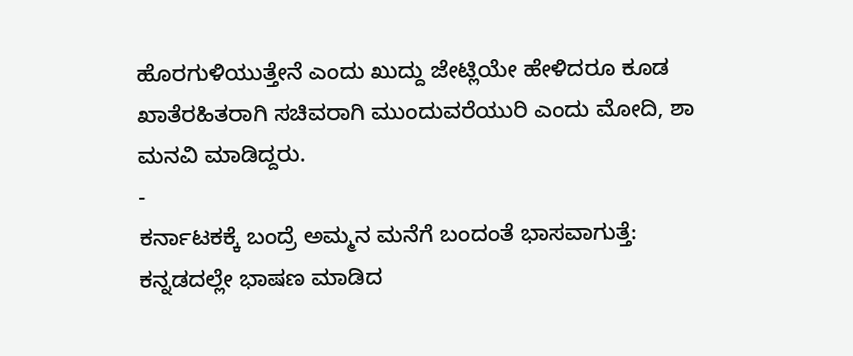ಹೊರಗುಳಿಯುತ್ತೇನೆ ಎಂದು ಖುದ್ದು ಜೇಟ್ಲಿಯೇ ಹೇಳಿದರೂ ಕೂಡ ಖಾತೆರಹಿತರಾಗಿ ಸಚಿವರಾಗಿ ಮುಂದುವರೆಯುರಿ ಎಂದು ಮೋದಿ, ಶಾ ಮನವಿ ಮಾಡಿದ್ದರು.
-
ಕರ್ನಾಟಕಕ್ಕೆ ಬಂದ್ರೆ ಅಮ್ಮನ ಮನೆಗೆ ಬಂದಂತೆ ಭಾಸವಾಗುತ್ತೆ: ಕನ್ನಡದಲ್ಲೇ ಭಾಷಣ ಮಾಡಿದ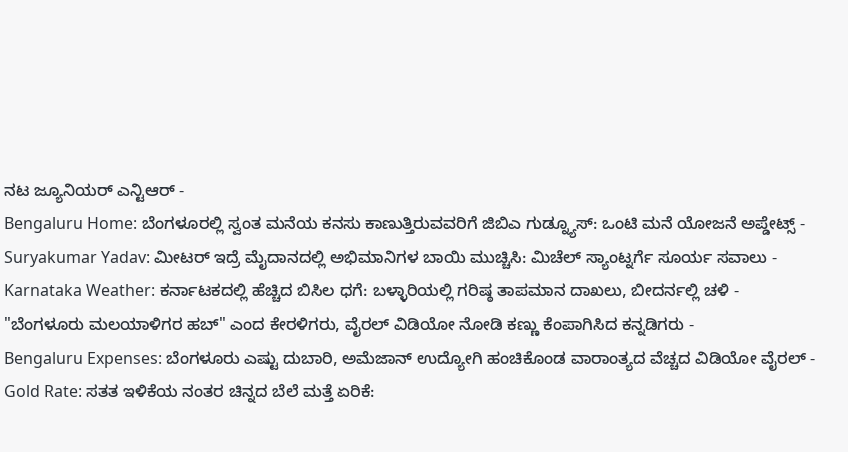ನಟ ಜ್ಯೂನಿಯರ್ ಎನ್ಟಿಆರ್ -
Bengaluru Home: ಬೆಂಗಳೂರಲ್ಲಿ ಸ್ವಂತ ಮನೆಯ ಕನಸು ಕಾಣುತ್ತಿರುವವರಿಗೆ ಜಿಬಿಎ ಗುಡ್ನ್ಯೂಸ್: ಒಂಟಿ ಮನೆ ಯೋಜನೆ ಅಪ್ಡೇಟ್ಸ್ -
Suryakumar Yadav: ಮೀಟರ್ ಇದ್ರೆ ಮೈದಾನದಲ್ಲಿ ಅಭಿಮಾನಿಗಳ ಬಾಯಿ ಮುಚ್ಚಿಸಿ: ಮಿಚೆಲ್ ಸ್ಯಾಂಟ್ನರ್ಗೆ ಸೂರ್ಯ ಸವಾಲು -
Karnataka Weather: ಕರ್ನಾಟಕದಲ್ಲಿ ಹೆಚ್ಚಿದ ಬಿಸಿಲ ಧಗೆ: ಬಳ್ಳಾರಿಯಲ್ಲಿ ಗರಿಷ್ಠ ತಾಪಮಾನ ದಾಖಲು, ಬೀದರ್ನಲ್ಲಿ ಚಳಿ -
"ಬೆಂಗಳೂರು ಮಲಯಾಳಿಗರ ಹಬ್" ಎಂದ ಕೇರಳಿಗರು, ವೈರಲ್ ವಿಡಿಯೋ ನೋಡಿ ಕಣ್ಣು ಕೆಂಪಾಗಿಸಿದ ಕನ್ನಡಿಗರು -
Bengaluru Expenses: ಬೆಂಗಳೂರು ಎಷ್ಟು ದುಬಾರಿ, ಅಮೆಜಾನ್ ಉದ್ಯೋಗಿ ಹಂಚಿಕೊಂಡ ವಾರಾಂತ್ಯದ ವೆಚ್ಚದ ವಿಡಿಯೋ ವೈರಲ್ -
Gold Rate: ಸತತ ಇಳಿಕೆಯ ನಂತರ ಚಿನ್ನದ ಬೆಲೆ ಮತ್ತೆ ಏರಿಕೆ: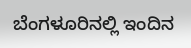ಬೆಂಗಳೂರಿನಲ್ಲಿ ಇಂದಿನ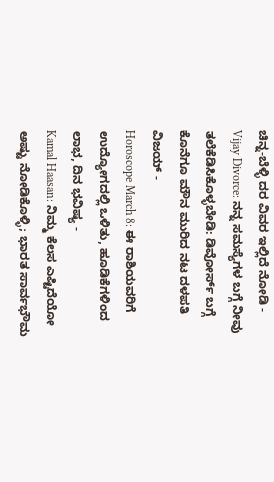ಚಿನ್ನ-ಬೆಳ್ಳಿ ದರ ವಿವರ ಇಲ್ಲಿದೆ ನೋಡಿ -
Vijay Divorce: ನನ್ನ ಸಮಸ್ಯೆಗಳ ಬಗ್ಗೆ ನೀವು ತಲೆಕೆಡಿಸಿಕೊಳ್ಳಬೇಡಿ: ಡಿವೋರ್ಸ್ ಬಗ್ಗೆ ಕೊನೆಗೂ ಮೌನ ಮುರಿದ ನಟ ದಳಪತಿ ವಿಜಯ್ -
Horoscope March 8: ಈ ರಾಶಿಯವರಿಗೆ ಉದ್ಯೋಗದಲ್ಲಿ ಒಳಿತು, ಹೂಡಿಕೆಗಳಿಂದ ಲಾಭ, ದಿನ ಭವಿಷ್ಯ -
Kamal Haasan: ನಿಮ್ಮ ಕೆಲಸ ಎಷ್ಟಿದೆಯೋ ಅಷ್ಟು ನೋಡಿಕೊಳ್ಳಿ; ಭಾರತ ಸಾರ್ವಭೌಮ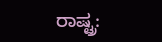ರಾಷ್ಟ್ರ: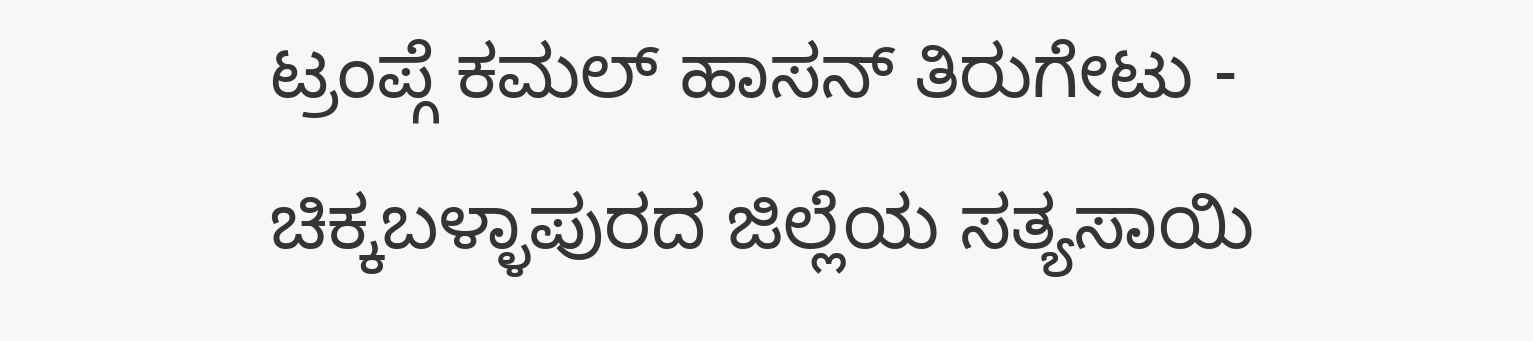ಟ್ರಂಪ್ಗೆ ಕಮಲ್ ಹಾಸನ್ ತಿರುಗೇಟು -
ಚಿಕ್ಕಬಳ್ಳಾಪುರದ ಜಿಲ್ಲೆಯ ಸತ್ಯಸಾಯಿ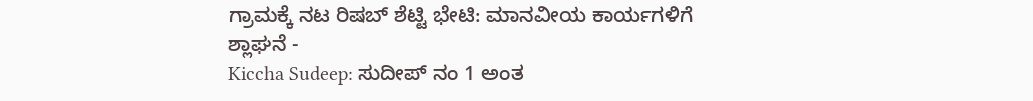ಗ್ರಾಮಕ್ಕೆ ನಟ ರಿಷಬ್ ಶೆಟ್ಟಿ ಭೇಟಿ: ಮಾನವೀಯ ಕಾರ್ಯಗಳಿಗೆ ಶ್ಲಾಘನೆ -
Kiccha Sudeep: ಸುದೀಪ್ ನಂ 1 ಅಂತ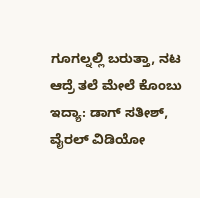ಗೂಗಲ್ನಲ್ಲಿ ಬರುತ್ತಾ, ನಟ ಆದ್ರೆ ತಲೆ ಮೇಲೆ ಕೊಂಬು ಇದ್ಯಾ: ಡಾಗ್ ಸತೀಶ್, ವೈರಲ್ ವಿಡಿಯೋ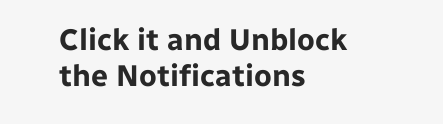Click it and Unblock the Notifications